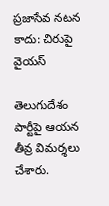ప్రజాసేవ నటన కాదు: చిరుపై వైయస్

తెలుగుదేశం పార్టీపై ఆయన తీవ్ర విమర్శలు చేశారు.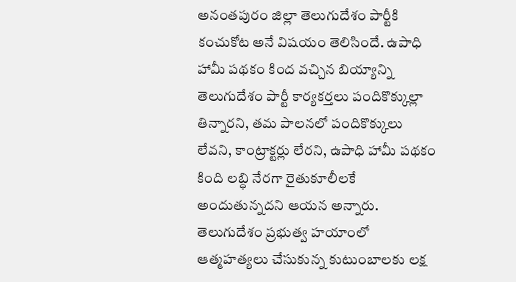అనంతపురం జిల్లా తెలుగుదేశం పార్టీకి కంచుకోట అనే విషయం తెలిసిందే. ఉపాధి హామీ పథకం కింద వచ్చిన బియ్యాన్ని తెలుగుదేశం పార్టీ కార్యకర్తలు పందికొక్కుల్లా తిన్నారని, తమ పాలనలో పందికొక్కులు లేవని, కాంట్రాక్టర్లు లేరని, ఉపాధి హామీ పథకం కింది లబ్ధి నేరగా రైతుకూలీలకే అందుతున్నదని ఆయన అన్నారు. తెలుగుదేశం ప్రభుత్వ హయాంలో ఆత్మహత్యలు చేసుకున్న కుటుంబాలకు లక్ష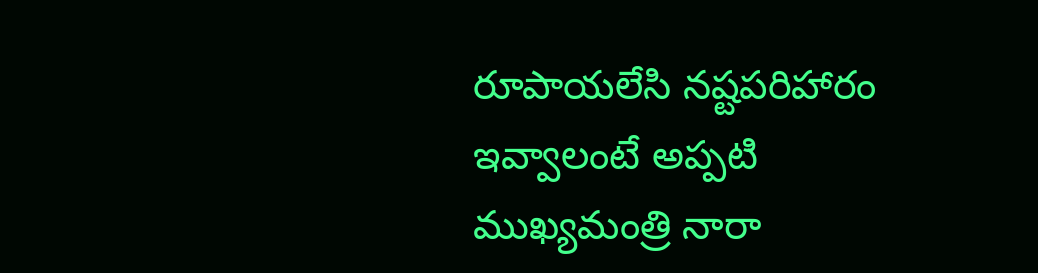రూపాయలేసి నష్టపరిహారం ఇవ్వాలంటే అప్పటి ముఖ్యమంత్రి నారా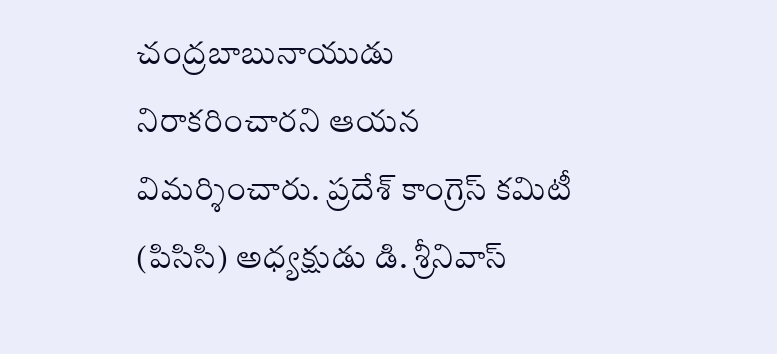చంద్రబాబునాయుడు నిరాకరించారని ఆయన విమర్శించారు. ప్రదేశ్ కాంగ్రెస్ కమిటీ (పిసిసి) అధ్యక్షుడు డి. శ్రీనివాస్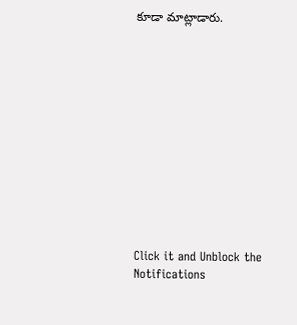కూడా మాట్లాడారు.












Click it and Unblock the Notifications